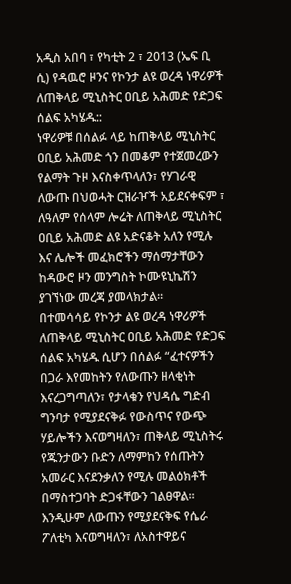አዲስ አበባ ፣ የካቲት 2 ፣ 2013 (ኤፍ ቢ ሲ) የዳዉሮ ዞንና የኮንታ ልዩ ወረዳ ነዋሪዎች ለጠቅላይ ሚኒስትር ዐቢይ አሕመድ የድጋፍ ሰልፍ አካሄዱ::
ነዋሪዎቹ በሰልፉ ላይ ከጠቅላይ ሚኒስትር ዐቢይ አሕመድ ጎን በመቆም የተጀመረውን የልማት ጉዞ እናስቀጥላለን፣ የሃገራዊ ለውጡ በህወሓት ርዝራዦች አይደናቀፍም ፣ ለዓለም የሰላም ሎሬት ለጠቅላይ ሚኒስትር ዐቢይ አሕመድ ልዩ አድናቆት አለን የሚሉ እና ሌሎች መፈክሮችን ማሰማታቸውን ከዳውሮ ዞን መንግስት ኮሙዩኒኬሽን ያገኘነው መረጃ ያመላክታል፡፡
በተመሳሳይ የኮንታ ልዩ ወረዳ ነዋሪዎች ለጠቅላይ ሚኒስትር ዐቢይ አሕመድ የድጋፍ ሰልፍ አካሄዱ ሲሆን በሰልፉ “ፈተናዎችን በጋራ እየመከትን የለውጡን ዘላቂነት እናረጋግጣለን፣ የታላቁን የህዳሴ ግድብ ግንባታ የሚያደናቅፉ የውስጥና የውጭ ሃይሎችን እናወግዛለን፣ ጠቅላይ ሚኒስትሩ የጁንታውን ቡድን ለማምከን የሰጡትን አመራር እናደንቃለን የሚሉ መልዕክቶች በማስተጋባት ድጋፋቸውን ገልፀዋል፡፡
እንዲሁም ለውጡን የሚያደናቅፍ የሴራ ፖለቲካ እናወግዛለን፣ ለአስተዋይና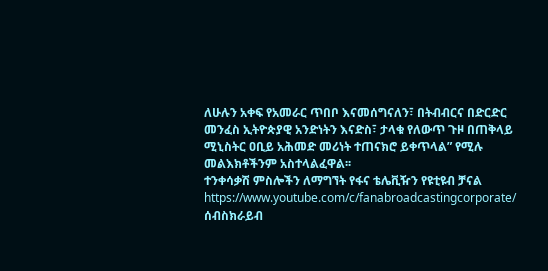ለሁሉን አቀፍ የአመራር ጥበቦ እናመሰግናለን፣ በትብብርና በድርድር መንፈስ ኢትዮጵያዊ አንድነትን እናድስ፣ ታላቁ የለውጥ ጉዞ በጠቅላይ ሚኒስትር ዐቢይ አሕመድ መሪነት ተጠናክሮ ይቀጥላል” የሚሉ መልእክቶችንም አስተላልፈዋል፡፡
ተንቀሳቃሽ ምስሎችን ለማግኘት የፋና ቴሌቪዥን የዩቲዩብ ቻናል https://www.youtube.com/c/fanabroadcastingcorporate/ ሰብስክራይብ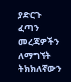ያድርጉ
ፈጣን መረጃዎችን ለማግኘት ትክክለኛውን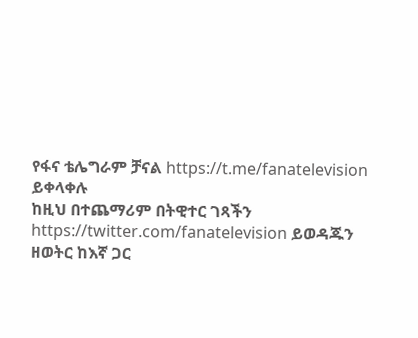የፋና ቴሌግራም ቻናል https://t.me/fanatelevision ይቀላቀሉ
ከዚህ በተጨማሪም በትዊተር ገጻችን https://twitter.com/fanatelevision ይወዳጁን
ዘወትር ከእኛ ጋር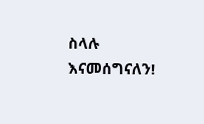ስላሉ እናመሰግናለን!